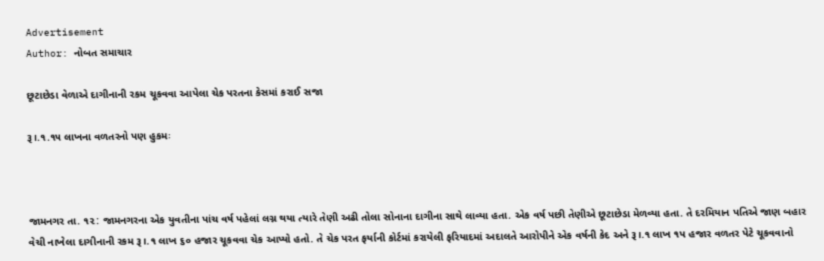Advertisement
Author: નોબત સમાચાર

છૂટાછેડા વેળાએ દાગીનાની રકમ ચૂકવવા આપેલા ચેક પરતના કેસમાં કરાઈ સજા

રૂ।.૧.૧૫ લાખના વળતરનો પણ હુકમઃ



જામનગર તા. ૧૨: જામનગરના એક યુવતીના પાંચ વર્ષ પહેલાં લગ્ન થયા ત્યારે તેણી અઢી તોલા સોનાના દાગીના સાથે લાવ્યા હતા. એક વર્ષ પછી તેણીએ છૂટાછેડા મેળવ્યા હતા. તે દરમિયાન પતિએ જાણ બહાર વેચી નાખેલા દાગીનાની રકમ રૂ।.૧ લાખ ૬૦ હજાર ચૂકવવા ચેક આપ્યો હતો. તે ચેક પરત ફર્યાની કોર્ટમાં કરાયેલી ફરિયાદમાં અદાલતે આરોપીને એક વર્ષની કેદ અને રૂ।.૧ લાખ ૧પ હજાર વળતર પેટે ચૂકવવાનો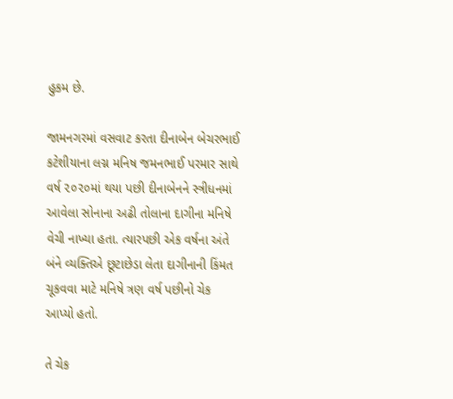હુકમ છે.

જામનગરમાં વસવાટ કરતા દીનાબેન બેચરભાઈ કટેશીયાના લગ્ન મનિષ જમનભાઈ પરમાર સાથે વર્ષ ૨૦૨૦માં થયા પછી દીનાબેનને સ્ત્રીધનમાં આવેલા સોનાના અઢી તોલાના દાગીના મનિષે વેચી નાખ્યા હતા. ત્યારપછી એક વર્ષના અંતે બંને વ્યક્તિએ છૂટાછેડા લેતા દાગીનાની કિંમત ચૂકવવા માટે મનિષે ત્રણ વર્ષ પછીનો ચેક આપ્યો હતો.

તે ચેક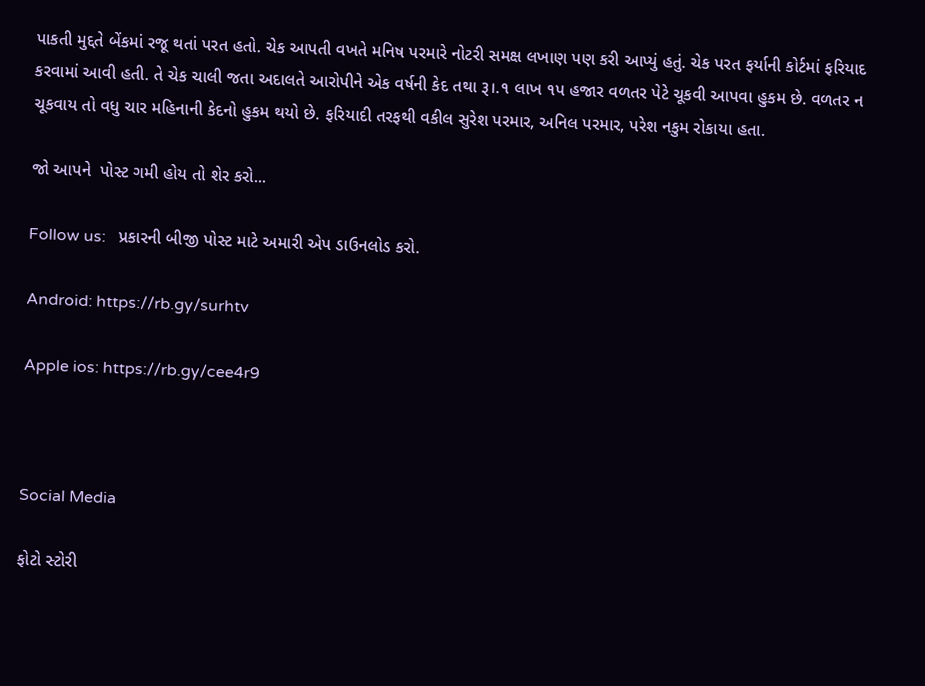પાકતી મુદ્દતે બેંકમાં રજૂ થતાં પરત હતો. ચેક આપતી વખતે મનિષ પરમારે નોટરી સમક્ષ લખાણ પણ કરી આપ્યું હતું. ચેક પરત ફર્યાની કોર્ટમાં ફરિયાદ કરવામાં આવી હતી. તે ચેક ચાલી જતા અદાલતે આરોપીને એક વર્ષની કેદ તથા રૂ।.૧ લાખ ૧પ હજાર વળતર પેટે ચૂકવી આપવા હુકમ છે. વળતર ન ચૂકવાય તો વધુ ચાર મહિનાની કેદનો હુકમ થયો છે. ફરિયાદી તરફથી વકીલ સુરેશ પરમાર, અનિલ પરમાર, પરેશ નકુમ રોકાયા હતા.

જો આપને  પોસ્ટ ગમી હોય તો શેર કરો...

Follow us:   પ્રકારની બીજી પોસ્ટ માટે અમારી એપ ડાઉનલોડ કરો.

Android: https://rb.gy/surhtv

Apple ios: https://rb.gy/cee4r9



Social Media

ફોટો સ્ટોરી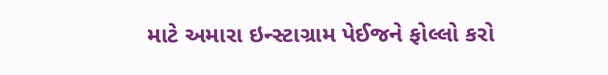માટે અમારા ઇન્સ્ટાગ્રામ પેઈજને ફોલ્લો કરો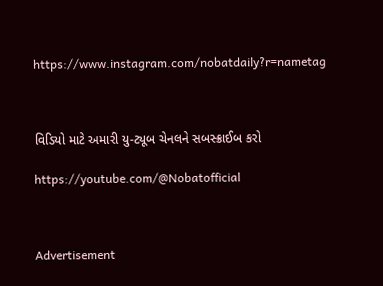https://www.instagram.com/nobatdaily?r=nametag



વિડિયો માટે અમારી યુ-ટ્યૂબ ચેનલને સબસ્ક્રાઈબ કરો

https://youtube.com/@Nobatofficial



Advertisement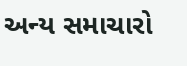અન્ય સમાચારો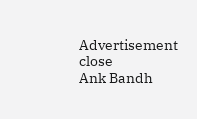Advertisement
close
Ank Bandh